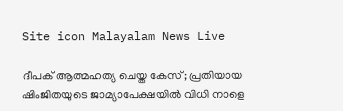Site icon Malayalam News Live

ദീപക് ആത്മഹത്യ ചെയ്ത കേസ്; പ്രതിയായ ഷിംജിതയുടെ ജാമ്യാപേക്ഷയില്‍ വിധി നാളെ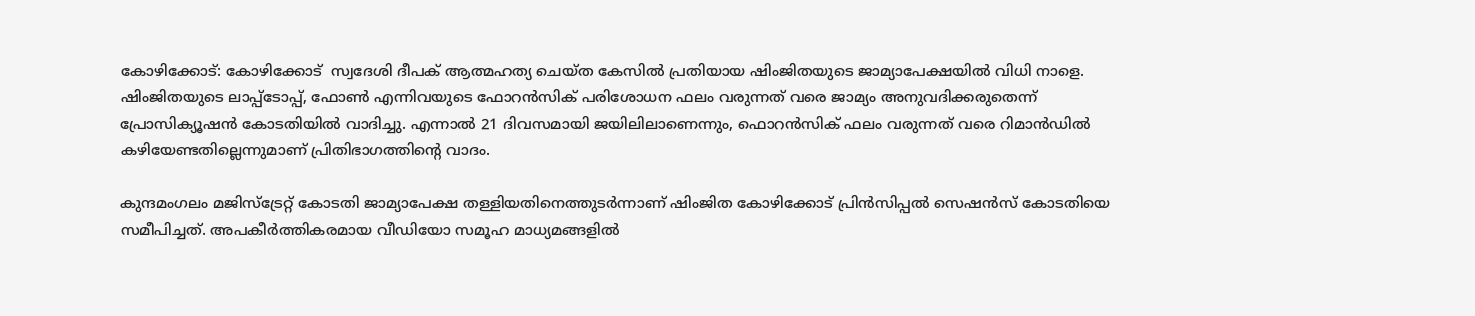കോഴിക്കോട്: കോഴിക്കോട്  സ്വദേശി ദീപക് ആത്മഹത്യ ചെയ്ത കേസില്‍ പ്രതിയായ ഷിംജിതയുടെ ജാമ്യാപേക്ഷയില്‍ വിധി നാളെ. ഷിംജിതയുടെ ലാപ്പ്ടോപ്പ്, ഫോണ്‍ എന്നിവയുടെ ഫോറൻസിക് പരിശോധന ഫലം വരുന്നത് വരെ ജാമ്യം അനുവദിക്കരുതെന്ന് പ്രോസിക്യൂഷൻ കോടതിയില്‍ വാദിച്ചു. എന്നാല്‍ 21 ദിവസമായി ജയിലിലാണെന്നും, ഫൊറൻസിക് ഫലം വരുന്നത് വരെ റിമാൻഡില്‍ കഴിയേണ്ടതില്ലെന്നുമാണ് പ്രിതിഭാഗത്തിന്റെ വാദം.

കുന്ദമംഗലം മജിസ്ട്രേറ്റ് കോടതി ജാമ്യാപേക്ഷ തള്ളിയതിനെത്തുടര്‍ന്നാണ് ഷിംജിത കോഴിക്കോട് പ്രിന്‍സിപ്പല്‍ സെഷന്‍സ് കോടതിയെ സമീപിച്ചത്. അപകീര്‍ത്തികരമായ വീഡിയോ സമൂഹ മാധ്യമങ്ങളില്‍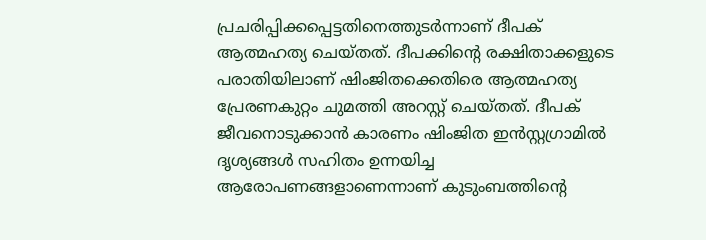പ്രചരിപ്പിക്കപ്പെട്ടതിനെത്തുടര്‍ന്നാണ് ദീപക് ആത്മഹത്യ ചെയ്തത്. ദീപക്കിന്റെ രക്ഷിതാക്കളുടെ പരാതിയിലാണ് ഷിംജിതക്കെതിരെ ആത്മഹത്യ പ്രേരണകുറ്റം ചുമത്തി അറസ്റ്റ് ചെയ്തത്. ദീപക് ജീവനൊടുക്കാന്‍ കാരണം ഷിംജിത ഇന്‍സ്റ്റഗ്രാമില്‍ ദൃശ്യങ്ങള്‍ സഹിതം ഉന്നയിച്ച ആരോപണങ്ങളാണെന്നാണ് കുടുംബത്തിന്‍റെ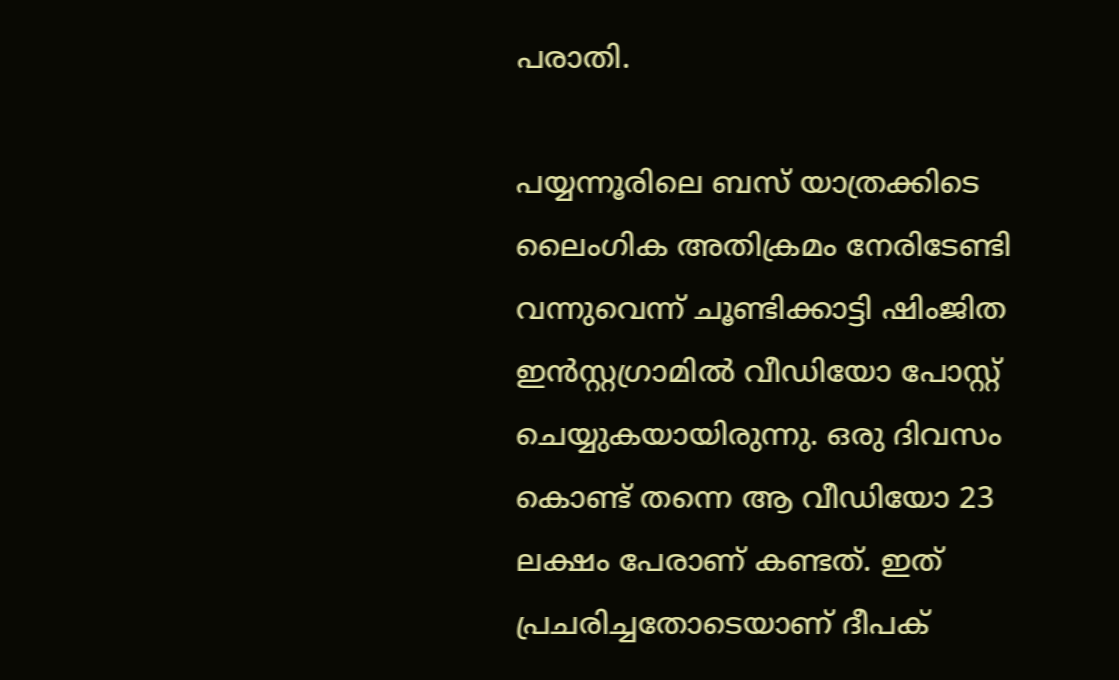പരാതി.

പയ്യന്നൂരിലെ ബസ് യാത്രക്കിടെ ലൈംഗിക അതിക്രമം നേരിടേണ്ടി വന്നുവെന്ന് ചൂണ്ടിക്കാട്ടി ഷിംജിത ഇൻസ്റ്റഗ്രാമില്‍ വീഡിയോ പോസ്റ്റ് ചെയ്യുകയായിരുന്നു. ഒരു ദിവസം കൊണ്ട് തന്നെ ആ വീഡിയോ 23 ലക്ഷം പേരാണ് കണ്ടത്. ഇത് പ്രചരിച്ചതോടെയാണ് ദീപക്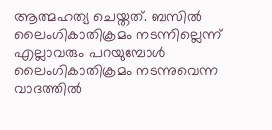ആത്മഹത്യ ചെയ്തത്. ബസില്‍ ലൈംഗികാതിക്രമം നടന്നില്ലെന്ന് എല്ലാവരും പറയുമ്പോൾ ലൈംഗികാതിക്രമം നടന്നുവെന്ന വാദത്തില്‍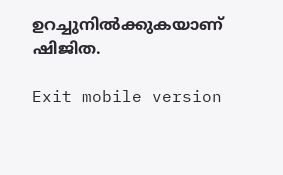ഉറച്ചുനില്‍ക്കുകയാണ് ഷിജിത.

Exit mobile version